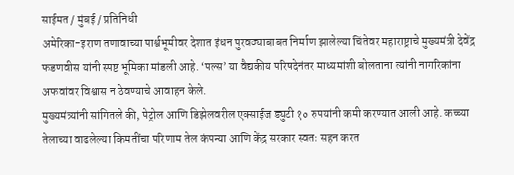साईमत / मुंबई / प्रतिनिधी
अमेरिका-इराण तणावाच्या पार्श्वभूमीवर देशात इंधन पुरवठ्याबाबत निर्माण झालेल्या चिंतेवर महाराष्ट्राचे मुख्यमंत्री देवेंद्र फडणवीस यांनी स्पष्ट भूमिका मांडली आहे. ‘पल्स’ या वैद्यकीय परिषदेनंतर माध्यमांशी बोलताना त्यांनी नागरिकांना अफवांवर विश्वास न ठेवण्याचे आवाहन केले.
मुख्यमंत्र्यांनी सांगितले की, पेट्रोल आणि डिझेलवरील एक्साईज ड्युटी १० रुपयांनी कमी करण्यात आली आहे. कच्च्या तेलाच्या वाढलेल्या किमतींचा परिणाम तेल कंपन्या आणि केंद्र सरकार स्वतः सहन करत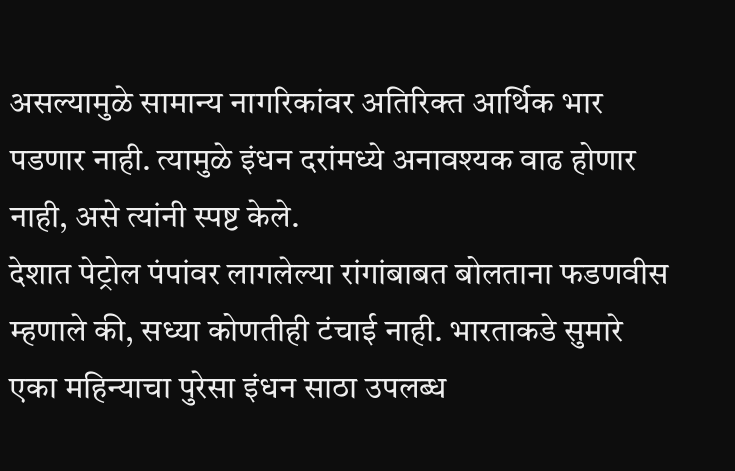असल्यामुळे सामान्य नागरिकांवर अतिरिक्त आर्थिक भार पडणार नाही. त्यामुळे इंधन दरांमध्ये अनावश्यक वाढ होणार नाही, असे त्यांनी स्पष्ट केले.
देशात पेट्रोल पंपांवर लागलेल्या रांगांबाबत बोलताना फडणवीस म्हणाले की, सध्या कोणतीही टंचाई नाही. भारताकडे सुमारे एका महिन्याचा पुरेसा इंधन साठा उपलब्ध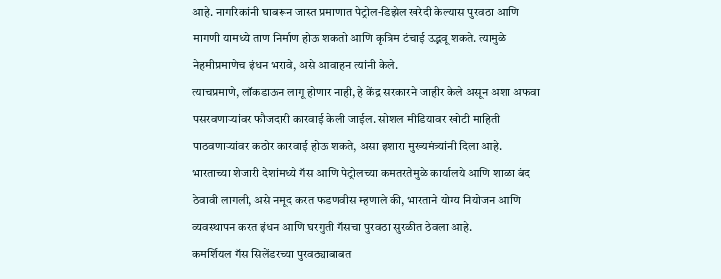आहे. नागरिकांनी घाबरून जास्त प्रमाणात पेट्रोल-डिझेल खरेदी केल्यास पुरवठा आणि मागणी यामध्ये ताण निर्माण होऊ शकतो आणि कृत्रिम टंचाई उद्भवू शकते. त्यामुळे नेहमीप्रमाणेच इंधन भरावे, असे आवाहन त्यांनी केले.
त्याचप्रमाणे, लॉकडाऊन लागू होणार नाही, हे केंद्र सरकारने जाहीर केले असून अशा अफवा पसरवणाऱ्यांवर फौजदारी कारवाई केली जाईल. सोशल मीडियावर खोटी माहिती पाठवणाऱ्यांवर कठोर कारवाई होऊ शकते, असा इशारा मुख्यमंत्र्यांनी दिला आहे.
भारताच्या शेजारी देशांमध्ये गॅस आणि पेट्रोलच्या कमतरतेमुळे कार्यालये आणि शाळा बंद ठेवावी लागली, असे नमूद करत फडणवीस म्हणाले की, भारताने योग्य नियोजन आणि व्यवस्थापन करत इंधन आणि घरगुती गॅसचा पुरवठा सुरळीत ठेवला आहे.
कमर्शियल गॅस सिलेंडरच्या पुरवठ्याबाबत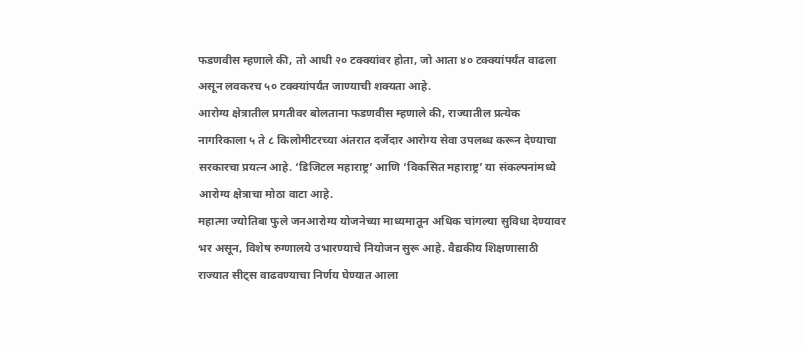फडणवीस म्हणाले की, तो आधी २० टक्क्यांवर होता, जो आता ४० टक्क्यांपर्यंत वाढला असून लवकरच ५० टक्क्यांपर्यंत जाण्याची शक्यता आहे.
आरोग्य क्षेत्रातील प्रगतीवर बोलताना फडणवीस म्हणाले की, राज्यातील प्रत्येक नागरिकाला ५ ते ८ किलोमीटरच्या अंतरात दर्जेदार आरोग्य सेवा उपलब्ध करून देण्याचा सरकारचा प्रयत्न आहे. ‘डिजिटल महाराष्ट्र’ आणि ‘विकसित महाराष्ट्र’ या संकल्पनांमध्ये आरोग्य क्षेत्राचा मोठा वाटा आहे.
महात्मा ज्योतिबा फुले जनआरोग्य योजनेच्या माध्यमातून अधिक चांगल्या सुविधा देण्यावर भर असून, विशेष रुग्णालये उभारण्याचे नियोजन सुरू आहे. वैद्यकीय शिक्षणासाठी राज्यात सीट्स वाढवण्याचा निर्णय घेण्यात आला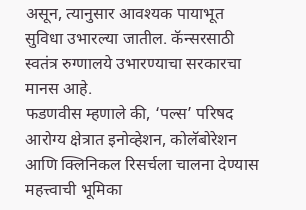असून, त्यानुसार आवश्यक पायाभूत सुविधा उभारल्या जातील. कॅन्सरसाठी स्वतंत्र रुग्णालये उभारण्याचा सरकारचा मानस आहे.
फडणवीस म्हणाले की, ‘पल्स’ परिषद आरोग्य क्षेत्रात इनोव्हेशन, कोलॅबोरेशन आणि क्लिनिकल रिसर्चला चालना देण्यास महत्त्वाची भूमिका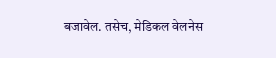बजावेल. तसेच, मेडिकल वेलनेस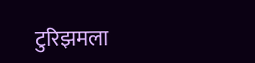टुरिझमला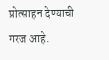प्रोत्साहन देण्याची गरज आहे.